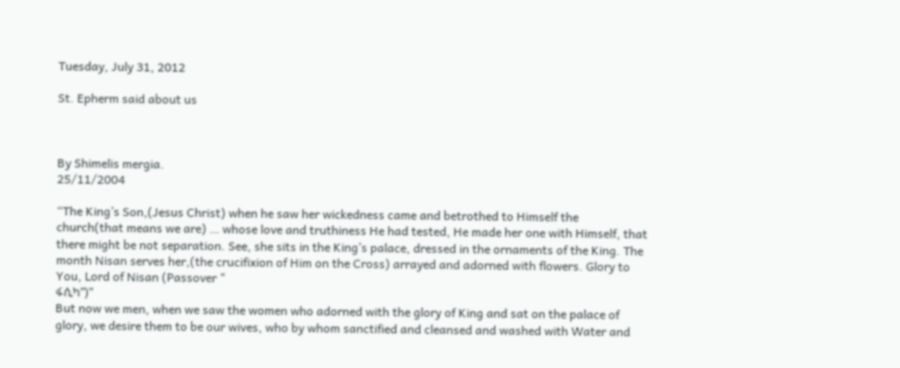Tuesday, July 31, 2012

St. Epherm said about us



By Shimelis mergia.
25/11/2004

“The King’s Son,(Jesus Christ) when he saw her wickedness came and betrothed to Himself the church(that means we are) … whose love and truthiness He had tested, He made her one with Himself, that there might be not separation. See, she sits in the King’s palace, dressed in the ornaments of the King. The month Nisan serves her,(the crucifixion of Him on the Cross) arrayed and adorned with flowers. Glory to You, Lord of Nisan (Passover "
ፋሲካ”)"
But now we men, when we saw the women who adorned with the glory of King and sat on the palace of glory, we desire them to be our wives, who by whom sanctified and cleansed and washed with Water and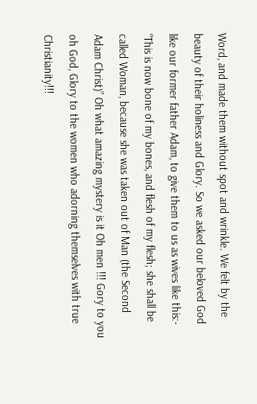Word, and made them without spot and wrinkle. We felt by the beauty of their holiness and Glory. So we asked our beloved God like our former father Adam, to give them to us as wives like this:- “This is now bone of my bones, and flesh of my flesh; she shall be called Woman, because she was taken out of Man (the Second Adam Christ)” Oh what amazing mystery is it Oh men !!! Gory to you oh God, Glory to the women who adorning themselves with true Christianity!!!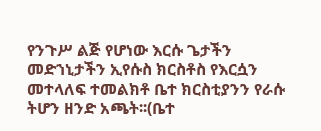የንጉሥ ልጅ የሆነው እርሱ ጌታችን መድኀኒታችን ኢየሱስ ክርስቶስ የእርሷን መተላለፍ ተመልክቶ ቤተ ክርስቲያንን የራሱ ትሆን ዘንድ አጫት፡፡(ቤተ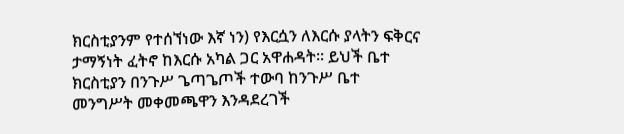ክርስቲያንም የተሰኘነው እኛ ነን) የእርሷን ለእርሱ ያላትን ፍቅርና ታማኝነት ፈትኖ ከእርሱ አካል ጋር አዋሐዳት፡፡ ይህች ቤተ ክርስቲያን በንጉሥ ጌጣጌጦች ተውባ ከንጉሥ ቤተ መንግሥት መቀመጫዋን እንዳደረገች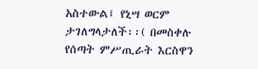አስተውል፤ የኒሣ ወርም ታገለግላታለች፡፡( በመስቀሉ የሰጣት ምሥጢራት እርስዋን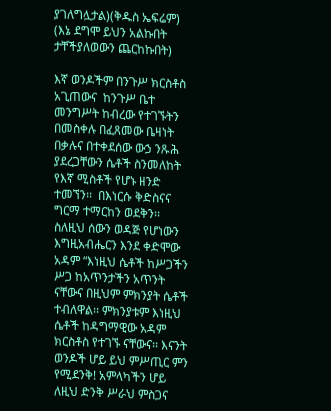ያገለግሏታል)(ቅዱስ ኤፍሬም)
(እኔ ደግሞ ይህን አልኩበት ታቸችያለወውን ጨርከኩበት)

እኛ ወንዶችም በንጉሥ ክርስቶስ አጊጠውና  ከንጉሥ ቤተ መንግሥት ከብረው የተገኙትን በመስቀሉ በፈጸመው ቤዛነት በቃሉና በተቀደሰው ውኃ ንጹሕ ያደረጋቸውን ሴቶች ስንመለከት የእኛ ሚስቶች የሆኑ ዘንድ ተመኘን፡፡  በእነርሱ ቅድስናና ግርማ ተማርከን ወደቅን፡፡ ስለዚህ ሰውን ወዳጅ የሆነውን እግዚአብሔርን እንደ ቀድሞው አዳም “እነዚህ ሴቶች ከሥጋችን ሥጋ ከአጥንታችን አጥንት ናቸውና በዚህም ምክንያት ሴቶች ተብለዋል፡፡ ምክንያቱም እነዚህ ሴቶች ከዳግማዊው አዳም ክርስቶስ የተገኙ ናቸውና፡፡ እናንት ወንዶች ሆይ ይህ ምሥጢር ምን የሚደንቅ! አምላካችን ሆይ ለዚህ ድንቅ ሥራህ ምስጋና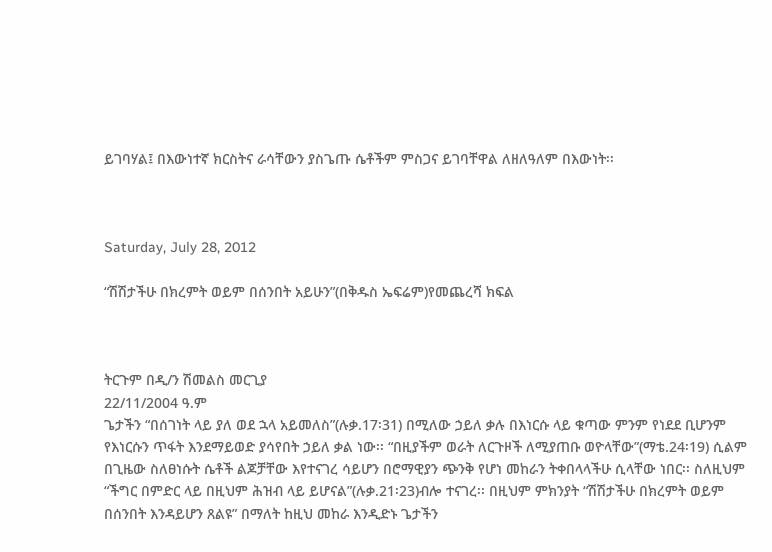ይገባሃል፤ በእውነተኛ ክርስትና ራሳቸውን ያስጌጡ ሴቶችም ምስጋና ይገባቸዋል ለዘለዓለም በእውነት፡፡



Saturday, July 28, 2012

“ሽሽታችሁ በክረምት ወይም በሰንበት አይሁን”(በቅዱስ ኤፍሬም)የመጨረሻ ክፍል



ትርጉም በዲ/ን ሽመልስ መርጊያ
22/11/2004 ዓ.ም
ጌታችን “በሰገነት ላይ ያለ ወደ ኋላ አይመለስ”(ሉቃ.17፡31) በሚለው ኃይለ ቃሉ በእነርሱ ላይ ቁጣው ምንም የነደደ ቢሆንም የእነርሱን ጥፋት እንደማይወድ ያሳየበት ኃይለ ቃል ነው፡፡ “በዚያችም ወራት ለርጉዞች ለሚያጠቡ ወዮላቸው”(ማቴ.24፡19) ሲልም በጊዜው ስለፀነሱት ሴቶች ልጆቻቸው እየተናገረ ሳይሆን በሮማዊያን ጭንቅ የሆነ መከራን ትቀበላላችሁ ሲላቸው ነበር፡፡ ስለዚህም “ችግር በምድር ላይ በዚህም ሕዝብ ላይ ይሆናል”(ሉቃ.21፡23)ብሎ ተናገረ፡፡ በዚህም ምክንያት “ሽሽታችሁ በክረምት ወይም በሰንበት እንዳይሆን ጸልዩ” በማለት ከዚህ መከራ እንዲድኑ ጌታችን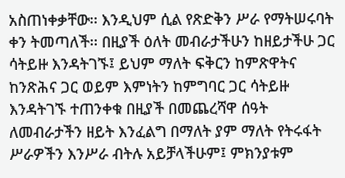አስጠነቀቃቸው፡፡ እንዲህም ሲል የጽድቅን ሥራ የማትሠሩባት ቀን ትመጣለች፡፡ በዚያች ዕለት መብራታችሁን ከዘይታችሁ ጋር ሳትይዙ እንዳትገኙ፤ ይህም ማለት ፍቅርን ከምጽዋትና ከንጽሕና ጋር ወይም እምነትን ከምግባር ጋር ሳትይዙ እንዳትገኙ ተጠንቀቁ በዚያች በመጨረሻዋ ሰዓት ለመብራታችን ዘይት እንፈልግ በማለት ያም ማለት የትሩፋት ሥራዎችን እንሥራ ብትሉ አይቻላችሁም፤ ምክንያቱም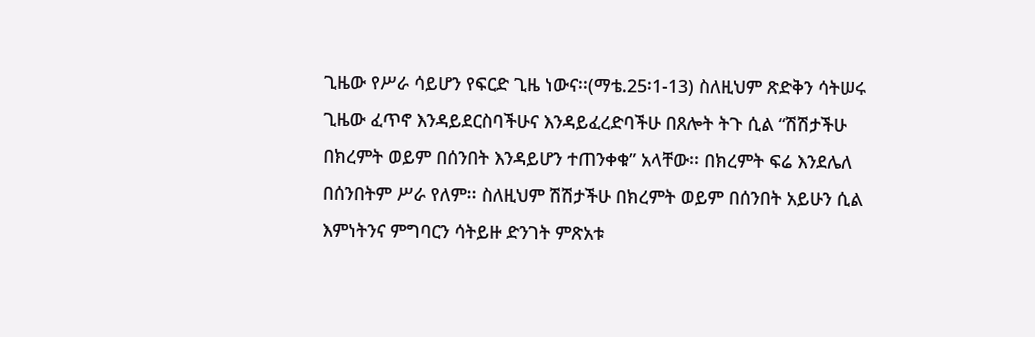ጊዜው የሥራ ሳይሆን የፍርድ ጊዜ ነውና፡፡(ማቴ.25፡1-13) ስለዚህም ጽድቅን ሳትሠሩ ጊዜው ፈጥኖ እንዳይደርስባችሁና እንዳይፈረድባችሁ በጸሎት ትጉ ሲል “ሽሽታችሁ በክረምት ወይም በሰንበት እንዳይሆን ተጠንቀቁ” አላቸው፡፡ በክረምት ፍሬ እንደሌለ በሰንበትም ሥራ የለም፡፡ ስለዚህም ሽሽታችሁ በክረምት ወይም በሰንበት አይሁን ሲል እምነትንና ምግባርን ሳትይዙ ድንገት ምጽአቱ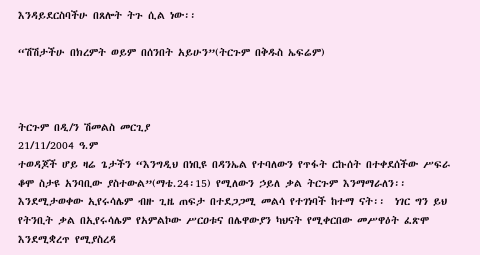እንዳይደርስባችሁ በጸሎት ትጉ ሲል ነው፡፡

“ሽሽታችሁ በክረምት ወይም በሰንበት አይሁን”(ትርጉም በቅዱስ ኤፍሬም)



ትርጉም በዲ/ን ሽመልስ መርጊያ
21/11/2004 ዓ.ም
ተወዳጆች ሆይ ዛሬ ጌታችን “እንግዲህ በነቢዩ በዳንኤል የተባለውን የጥፋት ርኩሰት በተቀደሰችው ሥፍራ ቆሞ ስታዩ አንባቢው ያስተውል”(ማቴ.24፡15) የሚለውን ኃይለ ቃል ትርጉም እንማማራለን፡፡ እንደሚታወቀው ኢየሩሳሌም ብዙ ጊዜ ጠፍታ በተደጋጋሚ መልሳ የተገነባች ከተማ ናት፡፡  ነገር ግን ይህ የትንቢት ቃል በኢየሩሳሌም የአምልኮው ሥርዐቱና በሌዋውያን ካህናት የሚቀርበው መሥዋዕት ፈጽሞ እንደሚቋረጥ የሚያስረዳ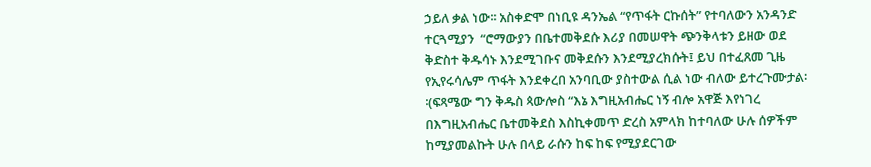ኃይለ ቃል ነው፡፡ አስቀድሞ በነቢዩ ዳንኤል “የጥፋት ርኩሰት” የተባለውን አንዳንድ ተርጓሚያን  “ሮማውያን በቤተመቅደሱ እሪያ በመሠዋት ጭንቅላቱን ይዘው ወደ ቅድስተ ቅዱሳኑ እንደሚገቡና መቅደሱን እንደሚያረክሱት፤ ይህ በተፈጸመ ጊዜ የኢየሩሳሌም ጥፋት እንደቀረበ አንባቢው ያስተውል ሲል ነው ብለው ይተረጉሙታል፡፡(ፍጻሜው ግን ቅዱስ ጳውሎስ “እኔ እግዚአብሔር ነኝ ብሎ አዋጅ እየነገረ በእግዚአብሔር ቤተመቅደስ እስኪቀመጥ ድረስ አምላክ ከተባለው ሁሉ ሰዎችም ከሚያመልኩት ሁሉ በላይ ራሱን ከፍ ከፍ የሚያደርገው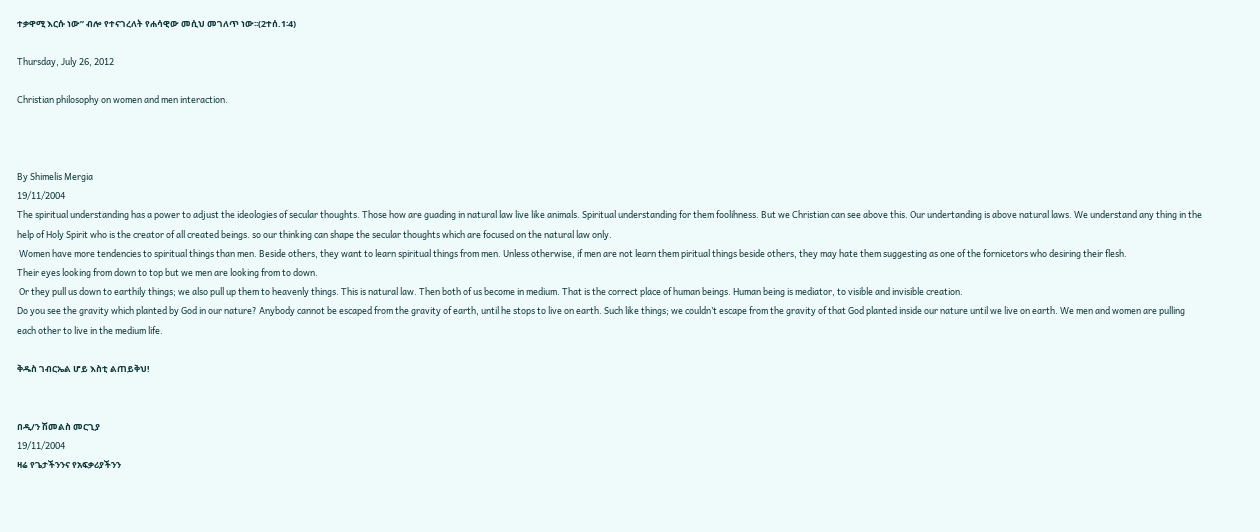ተቃዋሚ እርሱ ነው” ብሎ የተናገረለት የሐሳዊው መሲህ መገለጥ ነው፡፡(2ተሰ.1፡4)

Thursday, July 26, 2012

Christian philosophy on women and men interaction.



By Shimelis Mergia
19/11/2004
The spiritual understanding has a power to adjust the ideologies of secular thoughts. Those how are guading in natural law live like animals. Spiritual understanding for them foolihness. But we Christian can see above this. Our undertanding is above natural laws. We understand any thing in the help of Holy Spirit who is the creator of all created beings. so our thinking can shape the secular thoughts which are focused on the natural law only.
 Women have more tendencies to spiritual things than men. Beside others, they want to learn spiritual things from men. Unless otherwise, if men are not learn them piritual things beside others, they may hate them suggesting as one of the fornicetors who desiring their flesh.
Their eyes looking from down to top but we men are looking from to down.
 Or they pull us down to earthily things; we also pull up them to heavenly things. This is natural law. Then both of us become in medium. That is the correct place of human beings. Human being is mediator, to visible and invisible creation.
Do you see the gravity which planted by God in our nature? Anybody cannot be escaped from the gravity of earth, until he stops to live on earth. Such like things; we couldn’t escape from the gravity of that God planted inside our nature until we live on earth. We men and women are pulling each other to live in the medium life.

ቅዱስ ገብርኤል ሆይ እስቲ ልጠይቅህ!


በዲ/ን ሽመልስ መርጊያ
19/11/2004
ዛሬ የጌታችንንና የአፍቃሪያችንን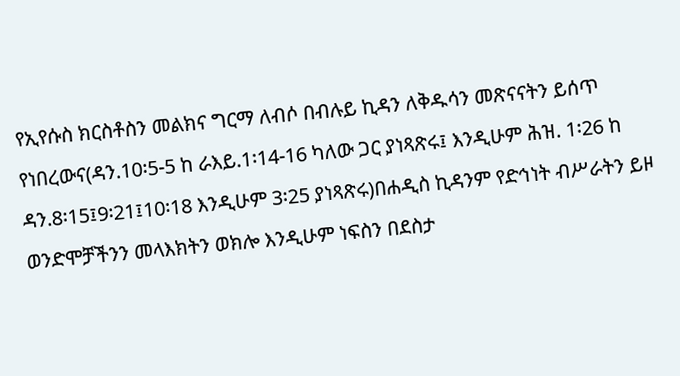የኢየሱስ ክርስቶስን መልክና ግርማ ለብሶ በብሉይ ኪዳን ለቅዱሳን መጽናናትን ይሰጥ የነበረውና(ዳን.10፡5-5 ከ ራእይ.1፡14-16 ካለው ጋር ያነጻጽሩ፤ እንዲሁም ሕዝ. 1፡26 ከ ዳን.8፡15፤9፡21፤10፡18 እንዲሁም 3፡25 ያነጻጽሩ)በሐዲስ ኪዳንም የድኅነት ብሥራትን ይዞ ወንድሞቻችንን መላእክትን ወክሎ እንዲሁም ነፍስን በደስታ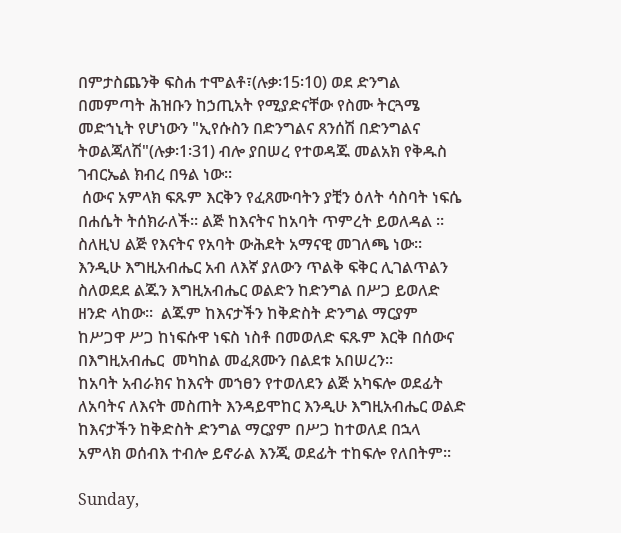በምታስጨንቅ ፍስሐ ተሞልቶ፣(ሉቃ፡15፡10) ወደ ድንግል በመምጣት ሕዝቡን ከኃጢአት የሚያድናቸው የስሙ ትርጓሜ መድኀኒት የሆነውን "ኢየሱስን በድንግልና ጸንሰሽ በድንግልና ትወልጃለሽ"(ሉቃ፡1፡31) ብሎ ያበሠረ የተወዳጁ መልአክ የቅዱስ ገብርኤል ክብረ በዓል ነው፡፡
 ሰውና አምላክ ፍጹም እርቅን የፈጸሙባትን ያቺን ዕለት ሳስባት ነፍሴ በሐሴት ትሰክራለች፡፡ ልጅ ከእናትና ከአባት ጥምረት ይወለዳል ፡፡ ስለዚህ ልጅ የእናትና የአባት ውሕደት አማናዊ መገለጫ ነው፡፡ እንዲሁ እግዚአብሔር አብ ለእኛ ያለውን ጥልቅ ፍቅር ሊገልጥልን ስለወደደ ልጁን እግዚአብሔር ወልድን ከድንግል በሥጋ ይወለድ ዘንድ ላከው፡፡  ልጁም ከእናታችን ከቅድስት ድንግል ማርያም ከሥጋዋ ሥጋ ከነፍሱዋ ነፍስ ነስቶ በመወለድ ፍጹም እርቅ በሰውና በእግዚአብሔር  መካከል መፈጸሙን በልደቱ አበሠረን፡፡
ከአባት አብራክና ከእናት መኀፀን የተወለደን ልጅ አካፍሎ ወደፊት ለአባትና ለእናት መስጠት እንዳይሞከር እንዲሁ እግዚአብሔር ወልድ ከእናታችን ከቅድስት ድንግል ማርያም በሥጋ ከተወለደ በኋላ አምላክ ወሰብእ ተብሎ ይኖራል እንጂ ወደፊት ተከፍሎ የለበትም፡፡

Sunday,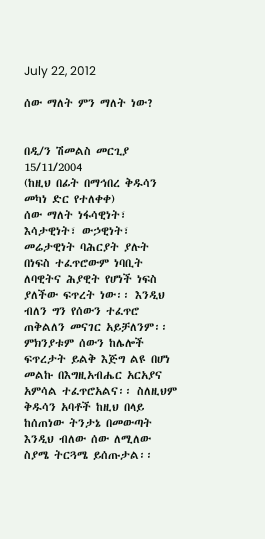July 22, 2012

ሰው ማለት ምን ማለት ነው?


በዲ/ን ሽመልስ መርጊያ
15/11/2004
(ከዚህ በፊት በማኅበረ ቅዱሳን መካነ ድር የተለቀቀ)
ሰው ማለት ነፋሳዊነት፣ እሳታዊነት፣ ውኃዊነት፣ መሬታዊነት ባሕርያት ያሉት በነፍስ ተፈጥሮውም ነባቢት ለባዊትና ሕያዊት የሆነች ነፍስ ያለችው ፍጥረት ነው፡፡ እንዲህ ብለን ግን የሰውን ተፈጥሮ ጠቅልለን መናገር አይቻለንም፡፡ ምክንያቱም ሰውን ከሌሎች ፍጥረታት ይልቅ እጅግ ልዩ በሆነ መልኩ በእግዚአብሔር አርአያና አምሳል ተፈጥሮአልና፡፡ ስለዚህም ቅዱሳን አባቶች ከዚህ በላይ ከሰጠነው ትንታኔ በመውጣት እንዲህ ብለው ሰው ለሚለው ስያሜ ትርጓሜ ይሰጡታል፡፡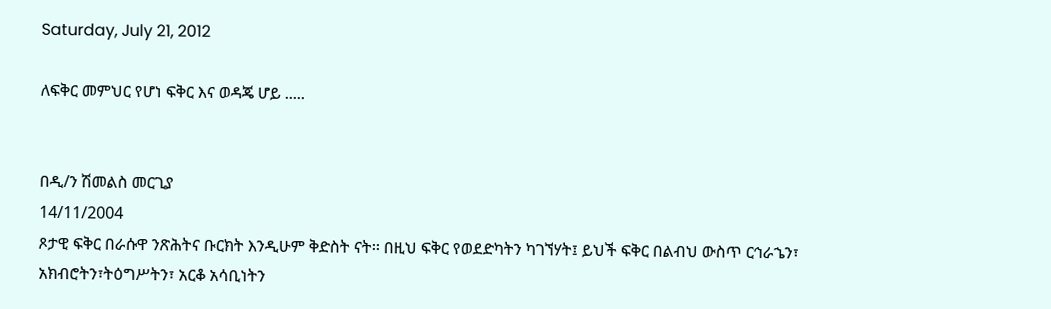Saturday, July 21, 2012

ለፍቅር መምህር የሆነ ፍቅር እና ወዳጄ ሆይ .....


በዲ/ን ሽመልስ መርጊያ
14/11/2004
ጾታዊ ፍቅር በራሱዋ ንጽሕትና ቡርክት እንዲሁም ቅድስት ናት፡፡ በዚህ ፍቅር የወደድካትን ካገኘሃት፤ ይህች ፍቅር በልብህ ውስጥ ርኅራኄን፣ አክብሮትን፣ትዕግሥትን፣ አርቆ አሳቢነትን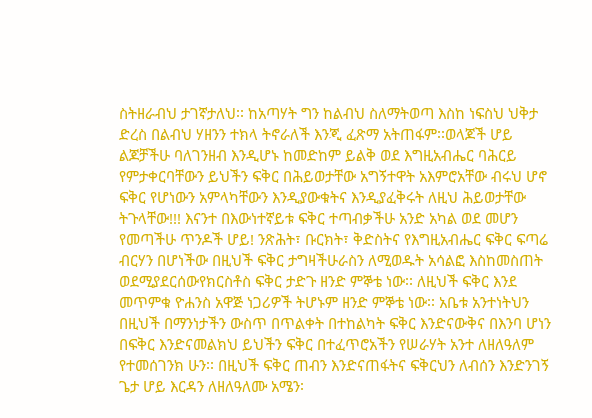ስትዘራብህ ታገኛታለህ፡፡ ከአጣሃት ግን ከልብህ ስለማትወጣ እስከ ነፍስህ ህቅታ ድረስ በልብህ ሃዘንን ተክላ ትኖራለች እንጂ ፈጽማ አትጠፋም፡፡ወላጆች ሆይ ልጆቻችሁ ባለገንዘብ እንዲሆኑ ከመድከም ይልቅ ወደ እግዚአብሔር ባሕርይ የምታቀርባቸውን ይህችን ፍቅር በሕይወታቸው አግኝተዋት አእምሮአቸው ብሩህ ሆኖ ፍቅር የሆነውን አምላካቸውን እንዲያውቁትና እንዲያፈቅሩት ለዚህ ሕይወታቸው ትጉላቸው!!! እናንተ በእውነተኛይቱ ፍቅር ተጣብቃችሁ አንድ አካል ወደ መሆን የመጣችሁ ጥንዶች ሆይ! ንጽሕት፣ ቡርክት፣ ቅድስትና የእግዚአብሔር ፍቅር ፍጣሬ ብርሃን በሆነችው በዚህች ፍቅር ታግዛችሁራስን ለሚወዱት አሳልፎ እስከመስጠት ወደሚያደርሰውየክርስቶስ ፍቅር ታድጉ ዘንድ ምኞቴ ነው፡፡ ለዚህች ፍቅር እንደ መጥምቁ ዮሐንስ አዋጅ ነጋሪዎች ትሆኑም ዘንድ ምኞቴ ነው፡፡ አቤቱ አንተነትህን በዚህች በማንነታችን ውስጥ በጥልቀት በተከልካት ፍቅር እንድናውቅና በእንባ ሆነን በፍቅር እንድናመልክህ ይህችን ፍቅር በተፈጥሮአችን የሠራሃት አንተ ለዘለዓለም የተመሰገንክ ሁን፡፡ በዚህች ፍቅር ጠብን እንድናጠፋትና ፍቅርህን ለብሰን እንድንገኝ ጌታ ሆይ እርዳን ለዘለዓለሙ አሜን፡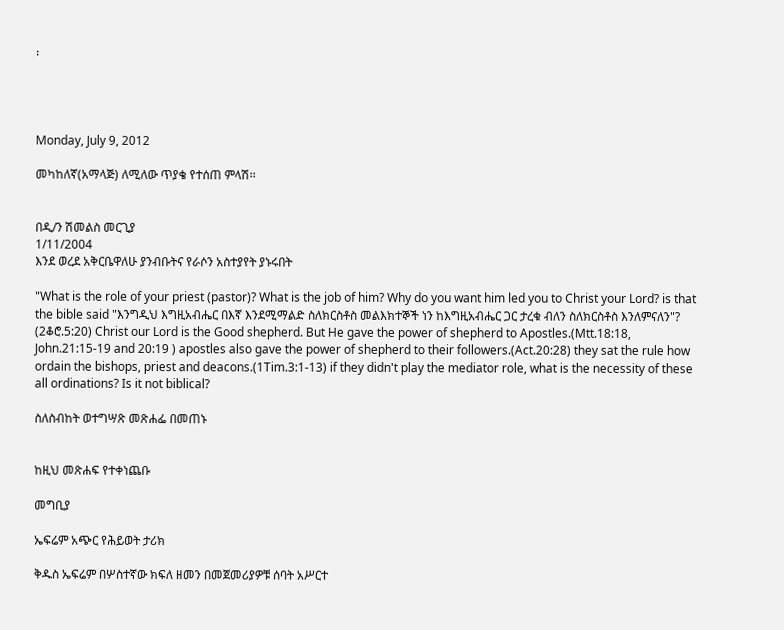፡




Monday, July 9, 2012

መካከለኛ(አማላጅ) ለሚለው ጥያቄ የተሰጠ ምላሽ፡፡


በዲ/ን ሽመልስ መርጊያ
1/11/2004
እንደ ወረደ አቅርቤዋለሁ ያንብቡትና የራሶን አስተያየት ያኑሩበት

"What is the role of your priest (pastor)? What is the job of him? Why do you want him led you to Christ your Lord? is that the bible said "እንግዲህ እግዚአብሔር በእኛ እንደሚማልድ ስለክርስቶስ መልእክተኞች ነን ከእግዚአብሔር ጋር ታረቁ ብለን ስለክርስቶስ እንለምናለን"? (2ቆሮ.5:20) Christ our Lord is the Good shepherd. But He gave the power of shepherd to Apostles.(Mtt.18:18, John.21:15-19 and 20:19 ) apostles also gave the power of shepherd to their followers.(Act.20:28) they sat the rule how ordain the bishops, priest and deacons.(1Tim.3:1-13) if they didn't play the mediator role, what is the necessity of these all ordinations? Is it not biblical?

ስለስብከት ወተግሣጽ መጽሐፌ በመጠኑ


ከዚህ መጽሐፍ የተቀነጨቡ

መግቢያ

ኤፍሬም አጭር የሕይወት ታሪክ

ቅዱስ ኤፍሬም በሦስተኛው ክፍለ ዘመን በመጀመሪያዎቹ ሰባት አሥርተ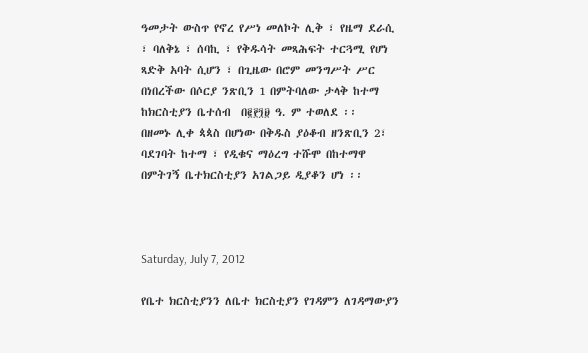ዓመታት ውስጥ የኖረ የሥነ መለኮት ሊቅ ፣ የዜማ ደራሲ ፣ ባለቅኔ ፣ ሰባኪ ፣ የቅዱሳት መጻሕፍት ተርጓሚ የሆነ ጻድቅ አባት ሲሆን ፣ በጊዜው በሮም መንግሥት ሥር በነበረችው በሶርያ ንጽቢን 1 በምትባለው ታላቅ ከተማ ከክርስቲያን ቤተሰብ  በ፪፻፺፱ ዓ. ም ተወለደ ፡፡
በዘመኑ ሊቀ ጳጳስ በሆነው በቅዱስ ያዕቆብ ዘንጽቢን 2፣ ባደገባት ከተማ ፣ የዲቁና ማዕረግ ተሹሞ በከተማዋ በምትገኝ ቤተክርስቲያን አገልጋይ ዲያቆን ሆነ ፡፡



Saturday, July 7, 2012

የቤተ ክርስቲያንን ለቤተ ክርስቲያን የገዳምን ለገዳማውያን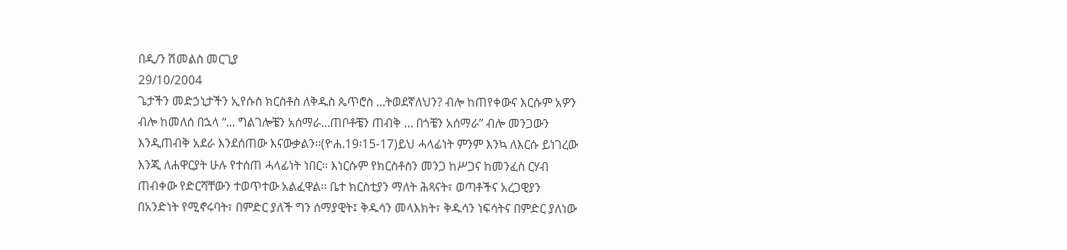በዲ/ን ሽመልስ መርጊያ
29/10/2004
ጌታችን መድኃኒታችን ኢየሱስ ክርስቶስ ለቅዱስ ጴጥሮስ …ትወደኛለህን? ብሎ ከጠየቀውና እርሱም አዎን ብሎ ከመለሰ በኋላ “... ግልገሎቼን አሰማራ…ጠቦቶቼን ጠብቅ … በጎቼን አሰማራ” ብሎ መንጋውን እንዲጠብቅ አደራ እንደሰጠው እናውቃልን፡፡(ዮሐ.19፡15-17)ይህ ሓላፊነት ምንም እንኳ ለእርሱ ይነገረው እንጂ ለሐዋርያት ሁሉ የተሰጠ ሓላፊነት ነበር፡፡ እነርሱም የክርስቶስን መንጋ ከሥጋና ከመንፈስ ርሃብ ጠብቀው የድርሻቸውን ተወጥተው አልፈዋል፡፡ ቤተ ክርስቲያን ማለት ሕጻናት፣ ወጣቶችና አረጋዊያን በአንድነት የሚኖሩባት፣ በምድር ያለች ግን ሰማያዊት፤ ቅዱሳን መላእክት፣ ቅዱሳን ነፍሳትና በምድር ያለነው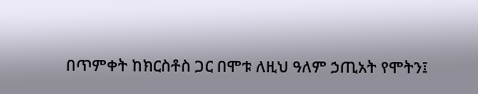በጥምቀት ከክርስቶስ ጋር በሞቱ ለዚህ ዓለም ኃጢአት የሞትን፤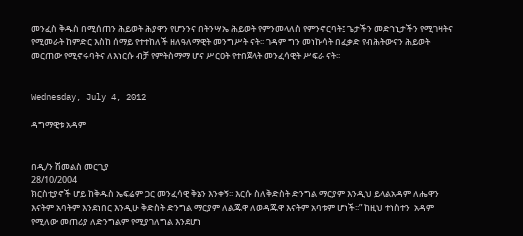መንፈስ ቅዱስ በሚሰጠን ሕይወት ሕያዋን የሆንንና በትንሣኤ ሕይወት የምንመላለስ የምንኖርባት፤ ጌታችን መድኀኒታችን የሚገዛትና የሚመራት ከምድር እስከ ሰማይ የተተከለች ዘለዓለማዊት መንግሥት ናት፡፡ ገዳም ግን መነኩሳት በፈቃድ የብሕትውናን ሕይወት መርጠው የሚኖሩባትና ለእነርሱ ብቻ የምትስማማ ሆና ሥርዐት የተበጀላት መንፈሳዊት ሥፍራ ናት፡፡


Wednesday, July 4, 2012

ዳግማዊቱ አዳም


በዲ/ን ሽመልስ መርጊያ
28/10/2004
ክርስቲያኖች ሆይ ከቅዱስ ኤፍሬም ጋር መንፈሳዊ ቅኔን እንቀኝ፡፡ እርሱ ስለቅድስት ድንግል ማርያም እንዲህ ይላልአዳም ለሔዋን እናትም አባትም እንደነበር እንዲሁ ቅድስት ድንግል ማርያም ለልጁዋ ለወዳጁዋ እናትም አባቱም ሆነች፡፡” ከዚህ ተነስተን  አዳም የሚለው መጠሪያ ለድንግልም የሚያገለግል እንደሆነ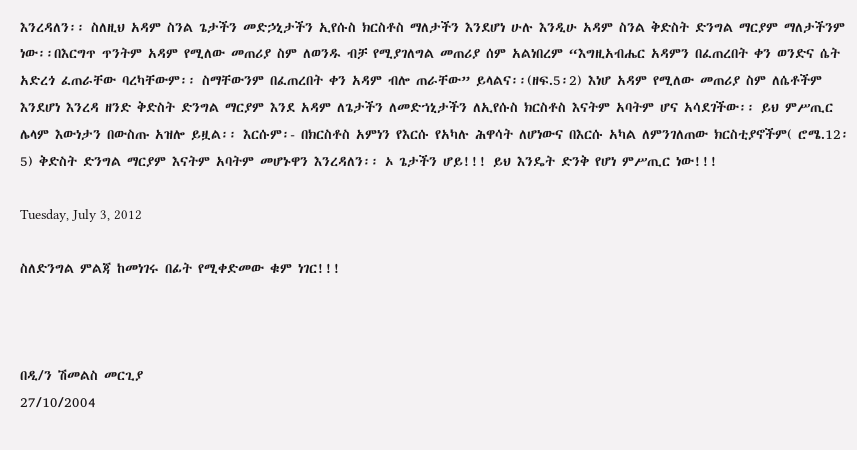እንረዳለን፡፡ ስለዚህ አዳም ስንል ጌታችን መድኃኒታችን ኢየሱስ ክርስቶስ ማለታችን እንደሆነ ሁሉ እንዲሁ አዳም ስንል ቅድስት ድንግል ማርያም ማለታችንም ነው፡፡በእርግጥ ጥንትም አዳም የሚለው መጠሪያ ስም ለወንዱ ብቻ የሚያገለግል መጠሪያ ሰም አልነበረም “እግዚአብሔር አዳምን በፈጠረበት ቀን ወንድና ሴት አድረጎ ፈጠራቸው ባረካቸውም፡፡ ስማቸውንም በፈጠረበት ቀን አዳም ብሎ ጠራቸው” ይላልና፡፡(ዘፍ.5፡2) እነሆ አዳም የሚለው መጠሪያ ስም ለሴቶችም እንደሆነ እንረዳ ዘንድ ቅድስት ድንግል ማርያም እንደ አዳም ለጌታችን ለመድኀኒታችን ለኢየሱስ ክርስቶስ እናትም አባትም ሆና አሳደገችው፡፡ ይህ ምሥጢር ሌላም እውነታን በውስጡ አዝሎ ይዟል፡፡ እርሱም፡- በክርስቶስ አምነን የእርሱ የአካሉ ሕዋሳት ለሆነውና በእርሱ አካል ለምንገለጠው ክርስቲያኖችም( ሮሜ.12፡5) ቅድስት ድንግል ማርያም እናትም አባትም መሆኑዋን እንረዳለን፡፡ ኦ ጌታችን ሆይ!!! ይህ እንዴት ድንቅ የሆነ ምሥጢር ነው!!!

Tuesday, July 3, 2012

ስለድንግል ምልጃ ከመነገሩ በፊት የሚቀድመው ቁም ነገር!!!



በዲ/ን ሽመልስ መርጊያ
27/10/2004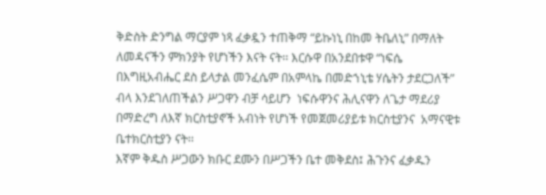ቅድስት ድንግል ማርያም ነጻ ፈቃዷን ተጠቅማ “ይኩነኒ በከመ ትቤለኒ” በማለት ለመዳናችን ምክንያት የሆነችን እናት ናት፡፡ እርሱዋ በአንደበቱዋ “ነፍሴ በእግዚአብሔር ደስ ይላታል መንፈሴም በአምላኬ በመድኀኒቴ ሃሴትን ታደርጋለች” ብላ እንደገለጠችልን ሥጋዋን ብቻ ሳይሆን  ነፍሱዋንና ሕሊናዋን ለጌታ ማደሪያ በማድረግ ለእኛ ክርስቲያኖች አብነት የሆነች የመጀመሪያይቱ ክርስቲያንና  አማናዊቱ ቤተክርስቲያን ናት፡፡
እኛም ቅዱስ ሥጋውን ክቡር ደሙን በሥጋችን ቤተ መቅደስ፤ ሕጉንና ፈቃዱን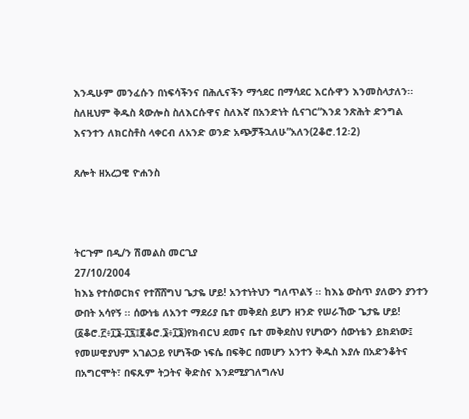እንዲሁም መንፈሱን በነፍሳችንና በሕሊናችን ማኅደር በማሳደር እርሱዋን እንመስላታለን፡፡ ስለዚህም ቅዱስ ጳውሎስ ስለእርሱዋና ስለእኛ በአንድነት ሲናገር“እንደ ንጽሕት ድንግል እናንተን ለክርስቶስ ላቀርብ ለአንድ ወንድ አጭቻችኋለሁ”አለን(2ቆሮ.12፡2)

ጸሎት ዘአረጋዊ ዮሐንስ



ትርጉም በዲ/ን ሽመልስ መርጊያ
27/10/2004
ከእኔ የተሰወርክና የተሸሸግህ ጌታዬ ሆይ! አንተነትህን ግለጥልኝ ፡፡ ከእኔ ውስጥ ያለውን ያንተን ውበት አሳየኝ ፡፡ ሰውነቴ ለአንተ ማደሪያ ቤተ መቅደስ ይሆን ዘንድ የሠራኸው ጌታዬ ሆይ! (፩ቆሮ.፫፥፲፮-፲፯፤፪ቆሮ.፮፥፲፮)የክብርህ ደመና ቤተ መቅደስህ የሆነውን ሰውነቴን ይክደነው፤ የመሠዊያህም አገልጋይ የሆነችው ነፍሴ በፍቅር በመሆን አንተን ቅዱስ እያሉ በአድንቆትና በአግርሞት፣ በፍጹም ትጋትና ቅድስና እንደሚያገለግሉህ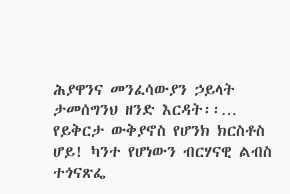ሕያዋንና መንፈሳውያን ኃይላት ታመሰግንህ ዘንድ እርዳት፡፡…
የይቅርታ ውቅያኖስ የሆንክ ክርስቶስ ሆይ! ካንተ የሆነውን ብርሃናዊ ልብስ ተጎናጽፌ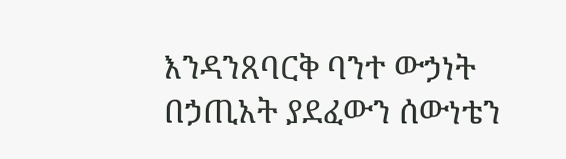እንዳንጸባርቅ ባንተ ውኃነት በኃጢአት ያደፈውን ሰውነቴን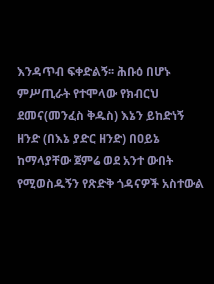እንዳጥብ ፍቀድልኝ፡፡ ሕቡዕ በሆኑ ምሥጢራት የተሞላው የክብርህ ደመና(መንፈስ ቅዱስ) እኔን ይከድነኝ ዘንድ (በእኔ ያድር ዘንድ) በዐይኔ ከማላያቸው ጀምሬ ወደ አንተ ውበት የሚወስዱኝን የጽድቅ ጎዳናዎች አስተውል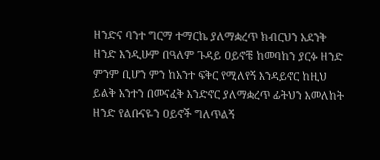ዘንድና ባንተ ግርማ ተማርኬ ያለማቋረጥ ክብርህን አደንቅ ዘንድ እንዲሁም በዓለም ጉዳይ ዐይኖቼ ከመባከን ያርፉ ዘንድ ምንም ቢሆን ምን ከአንተ ፍቅር የሚለየኝ እንዳይኖር ከዚህ ይልቅ አንተን በመናፈቅ እንድኖር ያለማቋረጥ ፊትህን እመለከት ዘንድ የልቡናዬን ዐይኖች ግለጥልኝ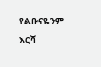የልቡናዬንም እርሻ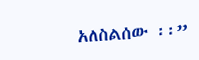አለስልሰው ፡፡”